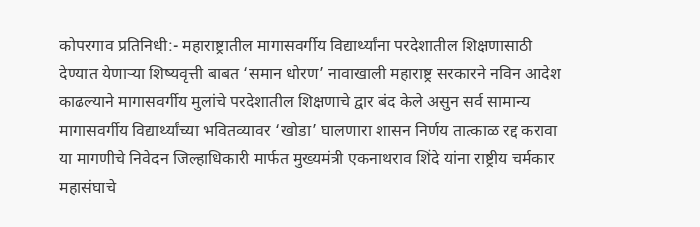कोपरगाव प्रतिनिधी:- महाराष्ट्रातील मागासवर्गीय विद्यार्थ्यांना परदेशातील शिक्षणासाठी देण्यात येणाऱ्या शिष्यवृत्ती बाबत ‘समान धोरण’ नावाखाली महाराष्ट्र सरकारने नविन आदेश काढल्याने मागासवर्गीय मुलांचे परदेशातील शिक्षणाचे द्वार बंद केले असुन सर्व सामान्य मागासवर्गीय विद्यार्थ्यांच्या भवितव्यावर ‘खोडा’ घालणारा शासन निर्णय तात्काळ रद्द करावा या मागणीचे निवेदन जिल्हाधिकारी मार्फत मुख्यमंत्री एकनाथराव शिंदे यांना राष्ट्रीय चर्मकार महासंघाचे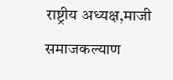राष्ट्रीय अध्यक्ष,माजी समाजकल्याण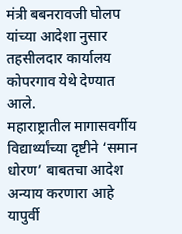मंत्री बबनरावजी घोलप यांच्या आदेशा नुसार तहसीलदार कार्यालय कोपरगाव येथे देण्यात आले.
महाराष्ट्रातील मागासवर्गीय विद्यार्थ्यांच्या दृष्टीने ‘समान धोरण’ बाबतचा आदेश अन्याय करणारा आहे यापुर्वी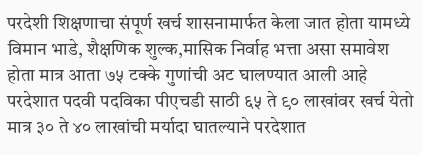परदेशी शिक्षणाचा संपूर्ण खर्च शासनामार्फत केला जात होता यामध्ये विमान भाडे, शैक्षणिक शुल्क,मासिक निर्वाह भत्ता असा समावेश होता मात्र आता ७५ टक्के गुणांची अट घालण्यात आली आहे परदेशात पदवी पदविका पीएचडी साठी ६५ ते ९० लाखांवर खर्च येतो मात्र ३० ते ४० लाखांची मर्यादा घातल्याने परदेशात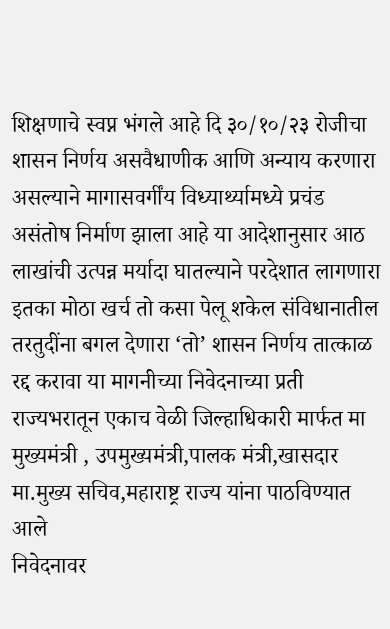शिक्षणाचे स्वप्न भंगले आहे दि ३०/१०/२३ रोजीचा शासन निर्णय असवैधाणीक आणि अन्याय करणारा असल्याने मागासवर्गींय विध्यार्थ्यामध्ये प्रचंड असंतोष निर्माण झाला आहे या आदेशानुसार आठ लाखांची उत्पन्न मर्यादा घातल्याने परदेशात लागणारा इतका मोठा खर्च तो कसा पेलू शकेल संविधानातील तरतुदींना बगल देणारा ‘तो’ शासन निर्णय तात्काळ रद्द करावा या मागनीच्या निवेदनाच्या प्रती राज्यभरातून एकाच वेळी जिल्हाधिकारी मार्फत मा मुख्यमंत्री , उपमुख्यमंत्री,पालक मंत्री,खासदार मा.मुख्य सचिव,महाराष्ट्र राज्य यांना पाठविण्यात आले
निवेदनावर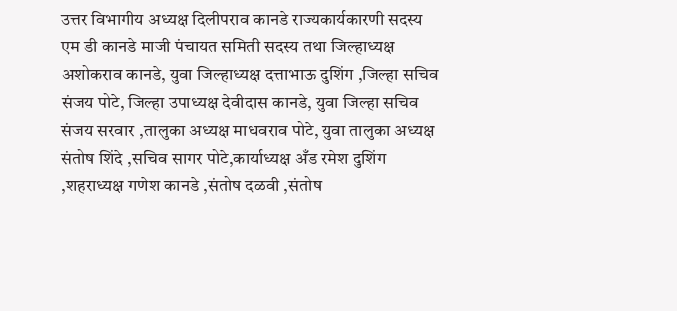उत्तर विभागीय अध्यक्ष दिलीपराव कानडे राज्यकार्यकारणी सदस्य एम डी कानडे माजी पंचायत समिती सदस्य तथा जिल्हाध्यक्ष अशोकराव कानडे, युवा जिल्हाध्यक्ष दत्ताभाऊ दुशिंग ,जिल्हा सचिव संजय पोटे, जिल्हा उपाध्यक्ष देवीदास कानडे, युवा जिल्हा सचिव संजय सरवार ,तालुका अध्यक्ष माधवराव पोटे, युवा तालुका अध्यक्ष संतोष शिंदे ,सचिव सागर पोटे,कार्याध्यक्ष अँड रमेश दुशिंग ,शहराध्यक्ष गणेश कानडे ,संतोष दळवी ,संतोष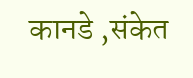कानडे ,संकेत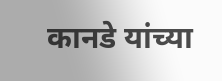कानडे यांच्या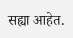सह्या आहेत.